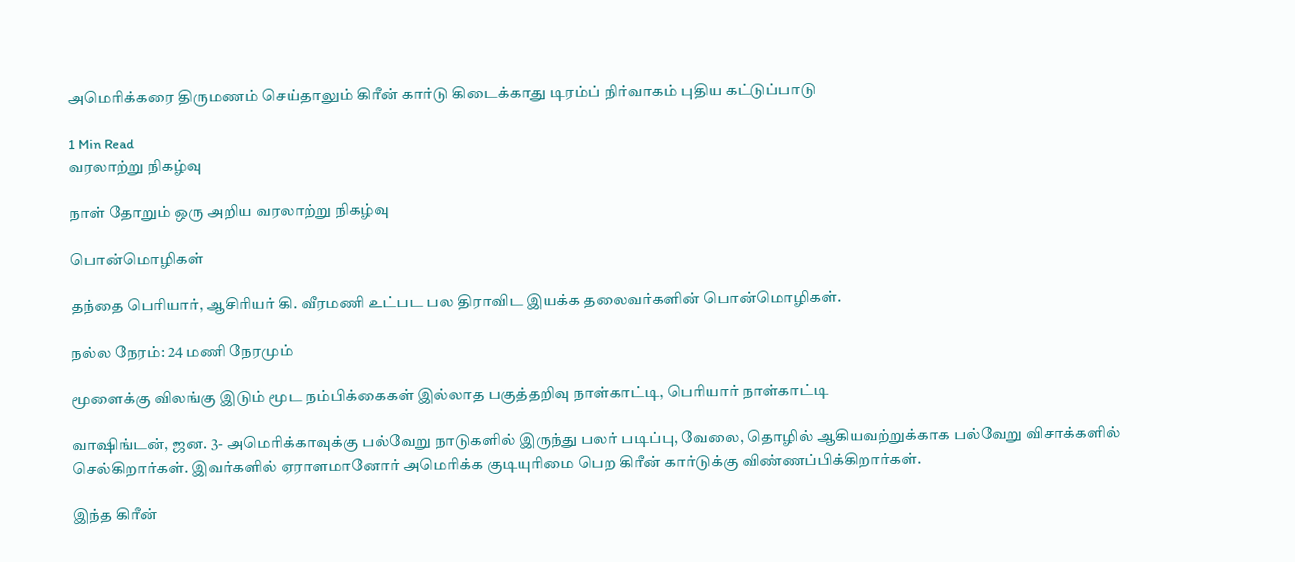அமெரிக்கரை திருமணம் செய்தாலும் கிரீன் கார்டு கிடைக்காது டிரம்ப் நிர்வாகம் புதிய கட்டுப்பாடு

1 Min Read
வரலாற்று நிகழ்வு

நாள் தோறும் ஒரு அறிய வரலாற்று நிகழ்வு

பொன்மொழிகள்

தந்தை பெரியார், ஆசிரியர் கி. வீரமணி உட்பட பல திராவிட இயக்க தலைவர்களின் பொன்மொழிகள்.

நல்ல நேரம்: 24 மணி நேரமும்

மூளைக்கு விலங்கு இடும் மூட நம்பிக்கைகள் இல்லாத பகுத்தறிவு நாள்காட்டி, பெரியார் நாள்காட்டி

வாஷிங்டன், ஜன. 3- அமெரிக்காவுக்கு பல்வேறு நாடுகளில் இருந்து பலர் படிப்பு, வேலை, தொழில் ஆகியவற்றுக்காக பல்வேறு விசாக்களில் செல்கிறார்கள். இவர்களில் ஏராளமானோர் அமெரிக்க குடியுரிமை பெற கிரீன் கார்டுக்கு விண்ணப்பிக்கிறார்கள்.

இந்த கிரீன்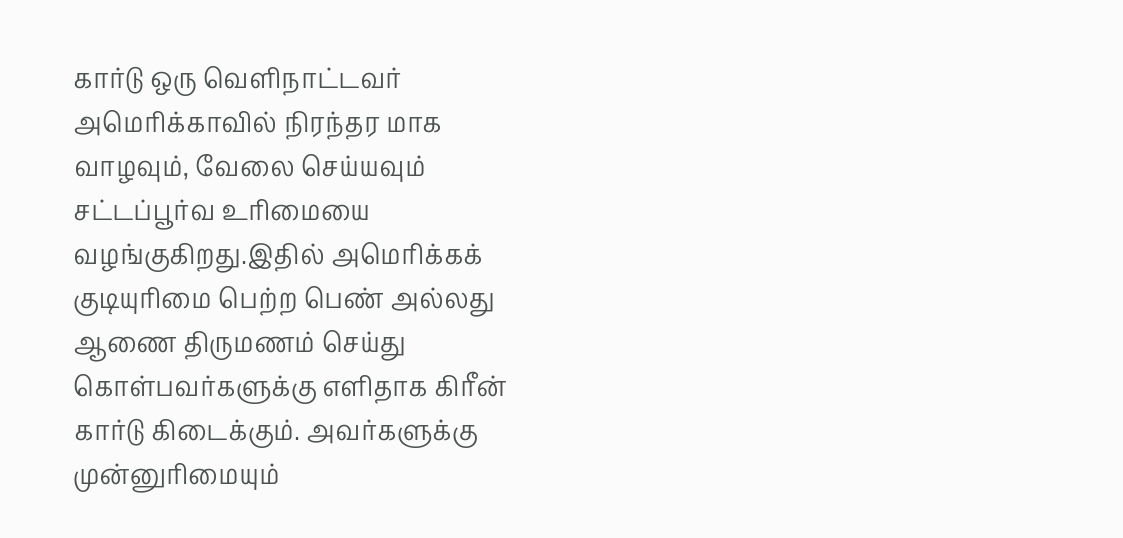கார்டு ஒரு வெளிநாட்டவர் அமெரிக்காவில் நிரந்தர மாக வாழவும், வேலை செய்யவும் சட்டப்பூர்வ உரிமையை வழங்குகிறது.இதில் அமெரிக்கக் குடியுரிமை பெற்ற பெண் அல்லது ஆணை திருமணம் செய்து கொள்பவர்களுக்கு எளிதாக கிரீன் கார்டு கிடைக்கும். அவர்களுக்கு முன்னுரிமையும்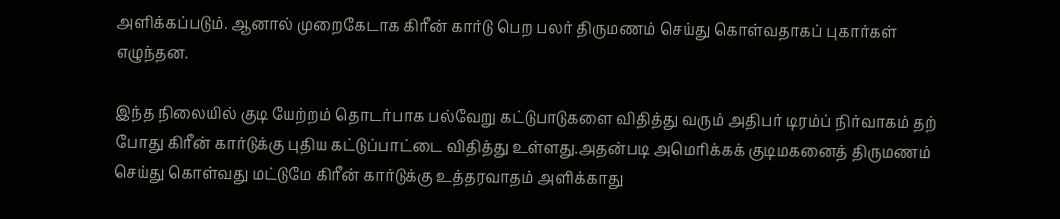அளிக்கப்படும். ஆனால் முறைகேடாக கிரீன் கார்டு பெற பலர் திருமணம் செய்து கொள்வதாகப் புகார்கள் எழுந்தன.

இந்த நிலையில் குடி யேற்றம் தொடர்பாக பல்வேறு கட்டுபாடுகளை விதித்து வரும் அதிபர் டிரம்ப் நிர்வாகம் தற் போது கிரீன் கார்டுக்கு புதிய கட்டுப்பாட்டை விதித்து உள்ளது.அதன்படி அமெரிக்கக் குடிமகனைத் திருமணம் செய்து கொள்வது மட்டுமே கிரீன் கார்டுக்கு உத்தரவாதம் அளிக்காது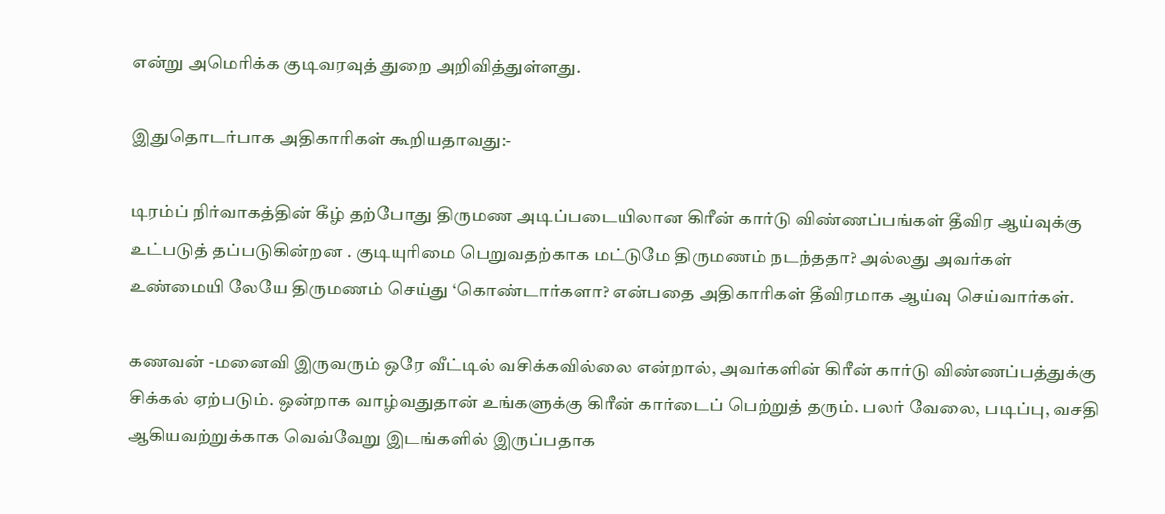என்று அமெரிக்க குடிவரவுத் துறை அறிவித்துள்ளது.

இதுதொடர்பாக அதிகாரிகள் கூறியதாவது:-

டிரம்ப் நிர்வாகத்தின் கீழ் தற்போது திருமண அடிப்படையிலான கிரீன் கார்டு விண்ணப்பங்கள் தீவிர ஆய்வுக்கு உட்படுத் தப்படுகின்றன . குடியுரிமை பெறுவதற்காக மட்டுமே திருமணம் நடந்ததா? அல்லது அவர்கள் உண்மையி லேயே திருமணம் செய்து ‘கொண்டார்களா? என்பதை அதிகாரிகள் தீவிரமாக ஆய்வு செய்வார்கள்.

கணவன் -மனைவி இருவரும் ஒரே வீட்டில் வசிக்கவில்லை என்றால், அவர்களின் கிரீன் கார்டு விண்ணப்பத்துக்கு சிக்கல் ஏற்படும். ஒன்றாக வாழ்வதுதான் உங்களுக்கு கிரீன் கார்டைப் பெற்றுத் தரும். பலர் வேலை, படிப்பு, வசதி ஆகியவற்றுக்காக வெவ்வேறு இடங்களில் இருப்பதாக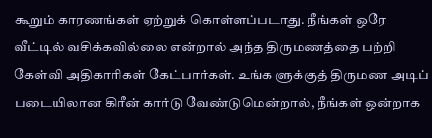கூறும் காரணங்கள் ஏற்றுக் கொள்ளப்படாது. நீங்கள் ஒரே வீட்டில் வசிக்கவில்லை என்றால் அந்த திருமணத்தை பற்றி கேள்வி அதிகாரிகள் கேட்பார்கள். உங்க ளுக்குத் திருமண அடிப் படையிலான கிரீன் கார்டு வேண்டுமென்றால், நீங்கள் ஒன்றாக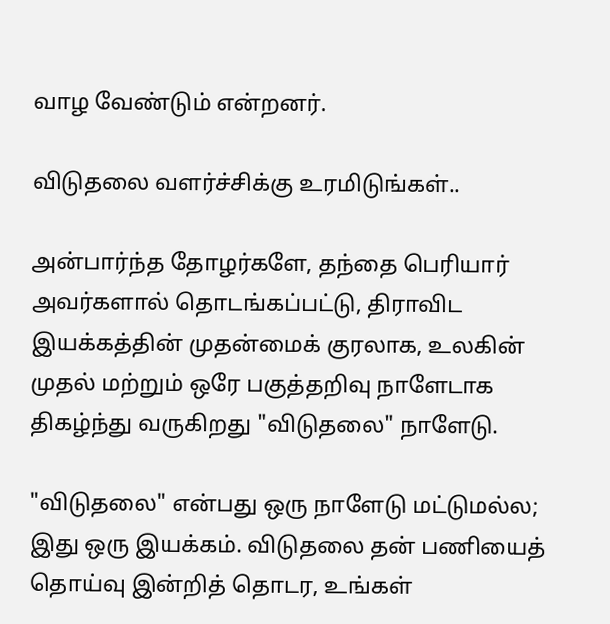வாழ வேண்டும் என்றனர்.

விடுதலை வளர்ச்சிக்கு உரமிடுங்கள்..

அன்பார்ந்த தோழர்களே, தந்தை பெரியார் அவர்களால் தொடங்கப்பட்டு, திராவிட இயக்கத்தின் முதன்மைக் குரலாக, உலகின் முதல் மற்றும் ஒரே பகுத்தறிவு நாளேடாக திகழ்ந்து வருகிறது "விடுதலை" நாளேடு.

"விடுதலை" என்பது ஒரு நாளேடு மட்டுமல்ல; இது ஒரு இயக்கம். விடுதலை தன் பணியைத் தொய்வு இன்றித் தொடர, உங்கள்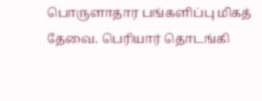பொருளாதார பங்களிப்பு மிகத் தேவை. பெரியார் தொடங்கி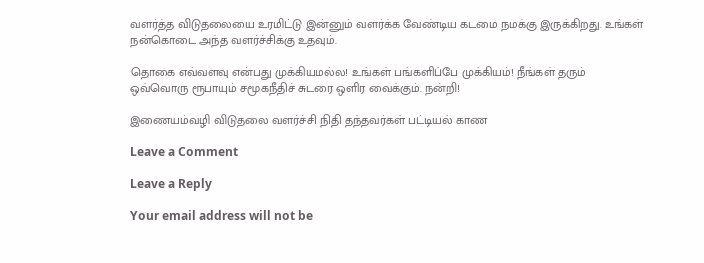வளர்த்த விடுதலையை உரமிட்டு இன்னும் வளர்க்க வேண்டிய கடமை நமக்கு இருக்கிறது. உங்கள் நன்கொடை அந்த வளர்ச்சிக்கு உதவும்.

தொகை எவ்வளவு என்பது முக்கியமல்ல! உங்கள் பங்களிப்பே முக்கியம்! நீங்கள் தரும் ஒவ்வொரு ரூபாயும் சமூகநீதிச் சுடரை ஒளிர வைக்கும். நன்றி!

இணையம்வழி விடுதலை வளர்ச்சி நிதி தந்தவர்கள் பட்டியல் காண

Leave a Comment

Leave a Reply

Your email address will not be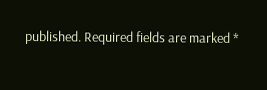published. Required fields are marked *